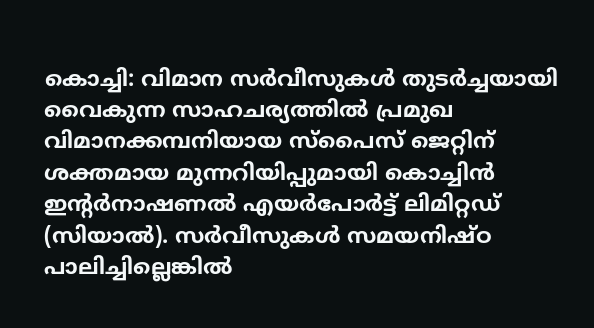കൊച്ചി: വിമാന സർവീസുകൾ തുടർച്ചയായി വൈകുന്ന സാഹചര്യത്തിൽ പ്രമുഖ വിമാനക്കമ്പനിയായ സ്പൈസ് ജെറ്റിന് ശക്തമായ മുന്നറിയിപ്പുമായി കൊച്ചിൻ ഇന്റർനാഷണൽ എയർപോർട്ട് ലിമിറ്റഡ് (സിയാൽ). സർവീസുകൾ സമയനിഷ്ഠ പാലിച്ചില്ലെങ്കിൽ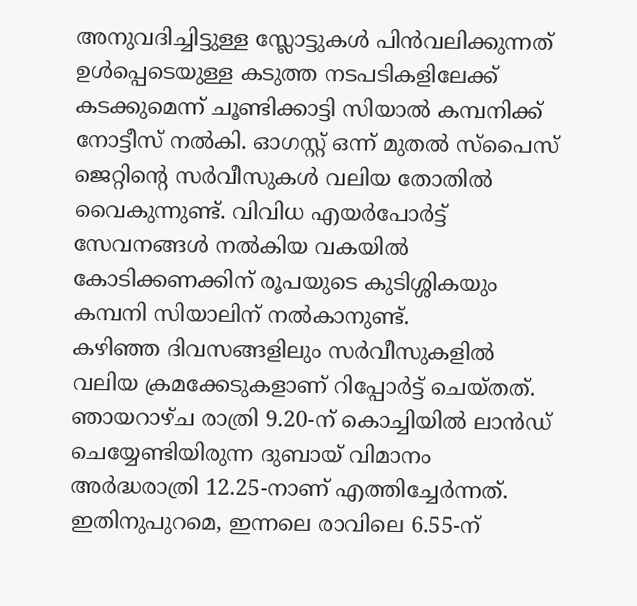അനുവദിച്ചിട്ടുള്ള സ്ലോട്ടുകൾ പിൻവലിക്കുന്നത് ഉൾപ്പെടെയുള്ള കടുത്ത നടപടികളിലേക്ക് കടക്കുമെന്ന് ചൂണ്ടിക്കാട്ടി സിയാൽ കമ്പനിക്ക് നോട്ടീസ് നൽകി. ഓഗസ്റ്റ് ഒന്ന് മുതൽ സ്പൈസ് ജെറ്റിന്റെ സർവീസുകൾ വലിയ തോതിൽ വൈകുന്നുണ്ട്. വിവിധ എയർപോർട്ട് സേവനങ്ങൾ നൽകിയ വകയിൽ കോടിക്കണക്കിന് രൂപയുടെ കുടിശ്ശികയും കമ്പനി സിയാലിന് നൽകാനുണ്ട്.
കഴിഞ്ഞ ദിവസങ്ങളിലും സർവീസുകളിൽ വലിയ ക്രമക്കേടുകളാണ് റിപ്പോർട്ട് ചെയ്തത്. ഞായറാഴ്ച രാത്രി 9.20-ന് കൊച്ചിയിൽ ലാൻഡ് ചെയ്യേണ്ടിയിരുന്ന ദുബായ് വിമാനം അർദ്ധരാത്രി 12.25-നാണ് എത്തിച്ചേർന്നത്. ഇതിനുപുറമെ, ഇന്നലെ രാവിലെ 6.55-ന്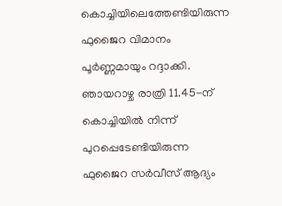കൊച്ചിയിലെത്തേണ്ടിയിരുന്ന ഫുജൈറ വിമാനം പൂർണ്ണമായും റദ്ദാക്കി. ഞായറാഴ്ച രാത്രി 11.45-ന് കൊച്ചിയിൽ നിന്ന് പുറപ്പെടേണ്ടിയിരുന്ന ഫുജൈറ സർവീസ് ആദ്യം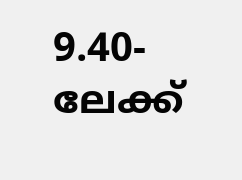9.40-ലേക്ക്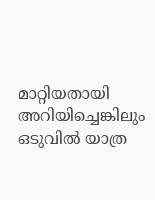മാറ്റിയതായി അറിയിച്ചെങ്കിലും ഒടുവിൽ യാത്ര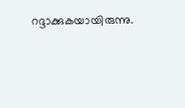റദ്ദാക്കുകയായിരുന്നു.